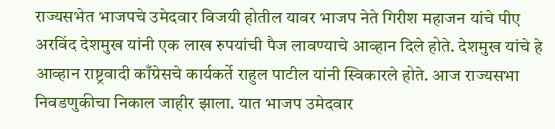राज्यसभेत भाजपचे उमेदवार विजयी होतील यावर भाजप नेते गिरीश महाजन यांचे पीए अरविंद देशमुख यांनी एक लाख रुपयांची पैज लावण्याचे आव्हान दिले होते. देशमुख यांचे हे आव्हान राष्ट्रवादी काँग्रेसचे कार्यकर्ते राहुल पाटील यांनी स्विकारले होते. आज राज्यसभा निवडणुकीचा निकाल जाहीर झाला. यात भाजप उमेदवार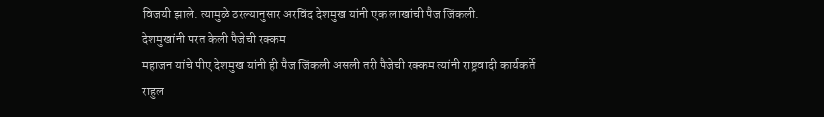विजयी झाले. त्यामुळे ठरल्यानुसार अरविंद देशमुख यांनी एक लाखांची पैज जिंकली.
देशमुखांनी परत केली पैजेची रक्कम
महाजन यांचे पीए देशमुख यांनी ही पैज जिंकली असली तरी पैजेची रक्कम त्यांनी राष्ट्रवादी कार्यकर्ते राहुल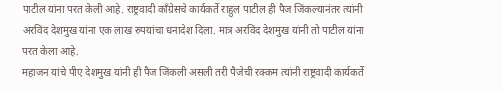पाटील यांना परत केली आहे. राष्ट्रवादी काँग्रेसचे कार्यकर्ते राहुल पाटील ही पैज जिंकल्यानंतर त्यांनी अरविंद देशमुख यांना एक लाख रुपयांचा धनादेश दिला. मात्र अरविंद देशमुख यांनी तो पाटील यांना परत केला आहे.
महाजन यांचे पीए देशमुख यांनी ही पैज जिंकली असली तरी पैजेची रक्कम त्यांनी राष्ट्रवादी कार्यकर्ते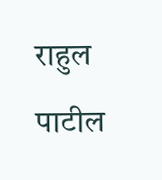राहुल पाटील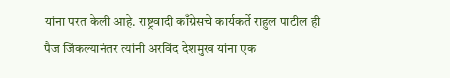यांना परत केली आहे. राष्ट्रवादी काँग्रेसचे कार्यकर्ते राहुल पाटील ही पैज जिंकल्यानंतर त्यांनी अरविंद देशमुख यांना एक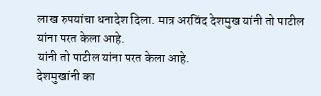लाख रुपयांचा धनादेश दिला. मात्र अरविंद देशमुख यांनी तो पाटील यांना परत केला आहे.
यांनी तो पाटील यांना परत केला आहे.
देशमुखांनी का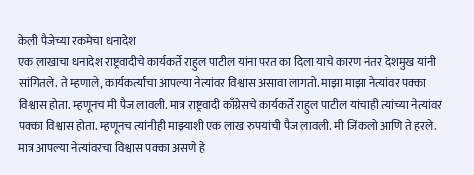केली पैजेच्या रकमेचा धनादेश
एक लाखाचा धनादेश राष्ट्रवादीचे कार्यकर्ते राहुल पाटील यांना परत का दिला याचे कारण नंतर देशमुख यांनी सांगितले. ते म्हणाले, कार्यकर्त्यांचा आपल्या नेत्यांवर विश्वास असावा लागतो. माझा माझा नेत्यांवर पक्का विश्वास होता. म्हणूनच मी पैज लावली. मात्र राष्ट्रवादी काँग्रेसचे कार्यकर्ते राहुल पाटील यांचाही त्यांच्या नेत्यांवर पक्का विश्वास होता. म्हणूनच त्यांनीही माझ्याशी एक लाख रुपयांची पैज लावली. मी जिंकलो आणि ते हरले. मात्र आपल्या नेत्यांवरचा विश्वास पक्का असणे हे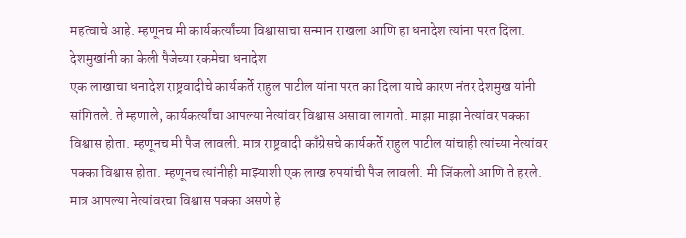महत्वाचे आहे. म्हणूनच मी कार्यकर्त्यांच्या विश्वासाचा सन्मान राखला आणि हा धनादेश त्यांना परत दिला.
देशमुखांनी का केली पैजेच्या रकमेचा धनादेश
एक लाखाचा धनादेश राष्ट्रवादीचे कार्यकर्ते राहुल पाटील यांना परत का दिला याचे कारण नंतर देशमुख यांनी सांगितले. ते म्हणाले, कार्यकर्त्यांचा आपल्या नेत्यांवर विश्वास असावा लागतो. माझा माझा नेत्यांवर पक्का विश्वास होता. म्हणूनच मी पैज लावली. मात्र राष्ट्रवादी काँग्रेसचे कार्यकर्ते राहुल पाटील यांचाही त्यांच्या नेत्यांवर पक्का विश्वास होता. म्हणूनच त्यांनीही माझ्याशी एक लाख रुपयांची पैज लावली. मी जिंकलो आणि ते हरले. मात्र आपल्या नेत्यांवरचा विश्वास पक्का असणे हे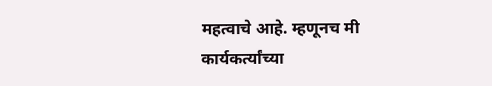महत्वाचे आहे. म्हणूनच मी कार्यकर्त्यांच्या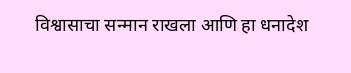विश्वासाचा सन्मान राखला आणि हा धनादेश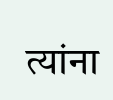त्यांना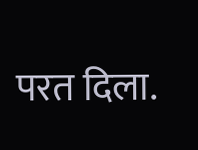परत दिला.